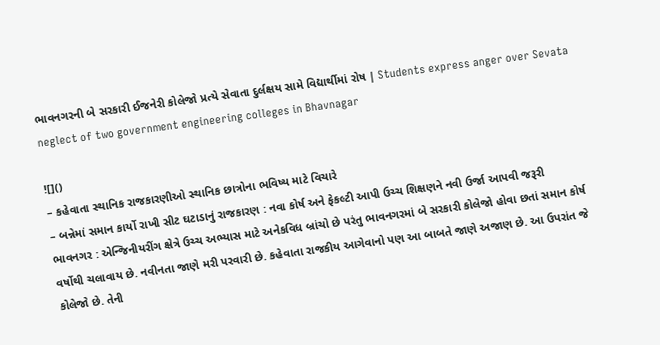ભાવનગરની બે સરકારી ઈજનેરી કોલેજો પ્રત્યે સેવાતા દુર્લક્ષય સામે વિદ્યાર્થીમાં રોષ | Students express anger over Sevata neglect of two government engineering colleges in Bhavnagar

![]()
– કહેવાતા સ્થાનિક રાજકારણીઓ સ્થાનિક છાત્રોના ભવિષ્ય માટે વિચારે
– બન્નેમાં સમાન કાર્યો રાખી સીટ ઘટાડાનું રાજકારણ : નવા કોર્ષ અને ફેકલ્ટી આપી ઉચ્ચ શિક્ષણને નવી ઉર્જા આપવી જરૂરી
ભાવનગર : એન્જિનીયરીંગ ક્ષેત્રે ઉચ્ચ અભ્યાસ માટે અનેકવિધ બ્રાંચો છે પરંતુ ભાવનગરમાં બે સરકારી કોલેજો હોવા છતાં સમાન કોર્ષ વર્ષોથી ચલાવાય છે. નવીનતા જાણે મરી પરવારી છે. કહેવાતા રાજકીય આગેવાનો પણ આ બાબતે જાણે અજાણ છે. આ ઉપરાંત જે કોલેજો છે. તેની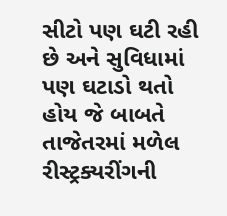સીટો પણ ઘટી રહી છે અને સુવિધામાં પણ ઘટાડો થતો હોય જે બાબતે તાજેતરમાં મળેલ રીસ્ટ્રક્યરીંગની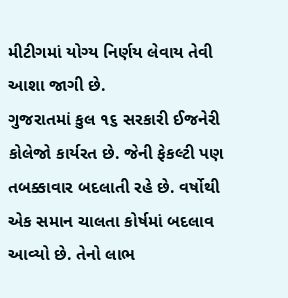મીટીગમાં યોગ્ય નિર્ણય લેવાય તેવી આશા જાગી છે.
ગુજરાતમાં કુલ ૧૬ સરકારી ઈજનેરી કોલેજો કાર્યરત છે. જેની ફેકલ્ટી પણ તબક્કાવાર બદલાતી રહે છે. વર્ષોથી એક સમાન ચાલતા કોર્ષમાં બદલાવ આવ્યો છે. તેનો લાભ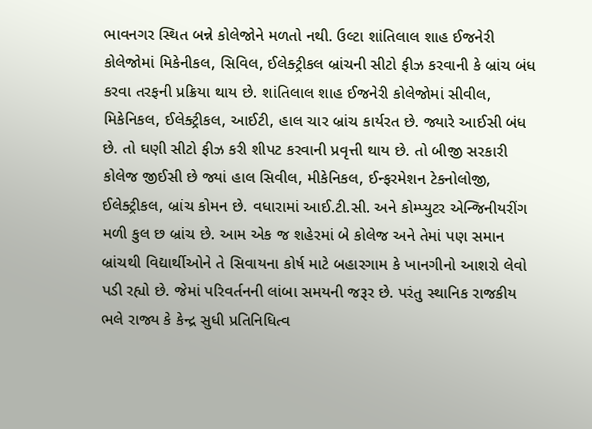ભાવનગર સ્થિત બન્ને કોલેજોને મળતો નથી. ઉલ્ટા શાંતિલાલ શાહ ઈજનેરી કોલેજોમાં મિકેનીકલ, સિવિલ, ઈલેક્ટ્રીકલ બ્રાંચની સીટો ફીઝ કરવાની કે બ્રાંચ બંધ કરવા તરફની પ્રક્રિયા થાય છે. શાંતિલાલ શાહ ઈજનેરી કોલેજોમાં સીવીલ, મિકેનિકલ, ઈલેક્ટ્રીકલ, આઈટી, હાલ ચાર બ્રાંચ કાર્યરત છે. જ્યારે આઈસી બંધ છે. તો ઘણી સીટો ફીઝ કરી શીપટ કરવાની પ્રવૃત્તી થાય છે. તો બીજી સરકારી કોલેજ જીઈસી છે જ્યાં હાલ સિવીલ, મીકેનિકલ, ઈન્ફરમેશન ટેકનોલોજી, ઈલેક્ટ્રીકલ, બ્રાંચ કોમન છે. વધારામાં આઈ.ટી.સી. અને કોમ્પ્યુટર એન્જિનીયરીંગ મળી કુલ છ બ્રાંચ છે. આમ એક જ શહેરમાં બે કોલેજ અને તેમાં પણ સમાન બ્રાંચથી વિદ્યાર્થીઓને તે સિવાયના કોર્ષ માટે બહારગામ કે ખાનગીનો આશરો લેવો પડી રહ્યો છે. જેમાં પરિવર્તનની લાંબા સમયની જરૂર છે. પરંતુ સ્થાનિક રાજકીય ભલે રાજ્ય કે કેન્દ્ર સુધી પ્રતિનિધિત્વ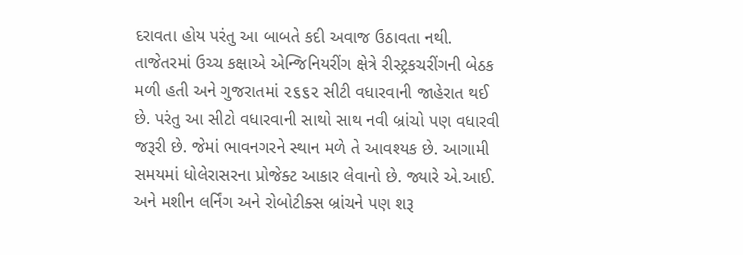દરાવતા હોય પરંતુ આ બાબતે કદી અવાજ ઉઠાવતા નથી. તાજેતરમાં ઉચ્ચ કક્ષાએ એન્જિનિયરીંગ ક્ષેત્રે રીસ્ટ્રકચરીંગની બેઠક મળી હતી અને ગુજરાતમાં ૨૬૬૨ સીટી વધારવાની જાહેરાત થઈ છે. પરંતુ આ સીટો વધારવાની સાથો સાથ નવી બ્રાંચો પણ વધારવી જરૂરી છે. જેમાં ભાવનગરને સ્થાન મળે તે આવશ્યક છે. આગામી સમયમાં ધોલેરાસરના પ્રોજેક્ટ આકાર લેવાનો છે. જ્યારે એ.આઈ. અને મશીન લર્નિંગ અને રોબોટીક્સ બ્રાંચને પણ શરૂ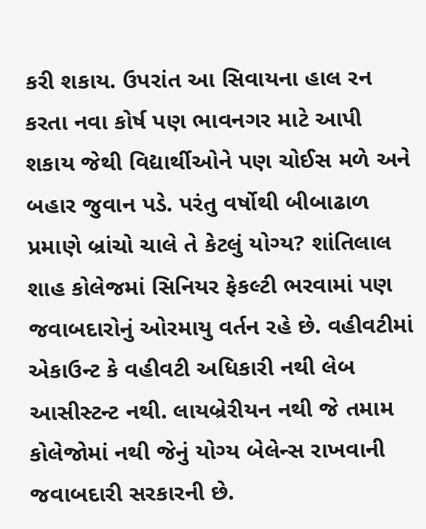કરી શકાય. ઉપરાંત આ સિવાયના હાલ રન કરતા નવા કોર્ષ પણ ભાવનગર માટે આપી શકાય જેથી વિદ્યાર્થીઓને પણ ચોઈસ મળે અને બહાર જુવાન પડે. પરંતુ વર્ષોથી બીબાઢાળ પ્રમાણે બ્રાંચો ચાલે તે કેટલું યોગ્ય? શાંતિલાલ શાહ કોલેજમાં સિનિયર ફેકલ્ટી ભરવામાં પણ જવાબદારોનું ઓરમાયુ વર્તન રહે છે. વહીવટીમાં એકાઉન્ટ કે વહીવટી અધિકારી નથી લેબ આસીસ્ટન્ટ નથી. લાયબ્રેરીયન નથી જે તમામ કોલેજોમાં નથી જેનું યોગ્ય બેલેન્સ રાખવાની જવાબદારી સરકારની છે.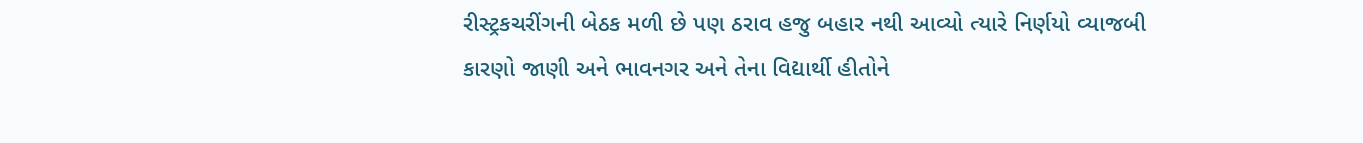રીસ્ટ્રકચરીંગની બેઠક મળી છે પણ ઠરાવ હજુ બહાર નથી આવ્યો ત્યારે નિર્ણયો વ્યાજબી કારણો જાણી અને ભાવનગર અને તેના વિદ્યાર્થી હીતોને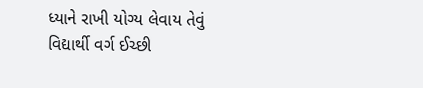ધ્યાને રાખી યોગ્ય લેવાય તેવું વિદ્યાર્થી વર્ગ ઈચ્છી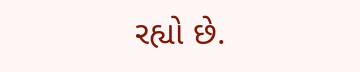રહ્યો છે.